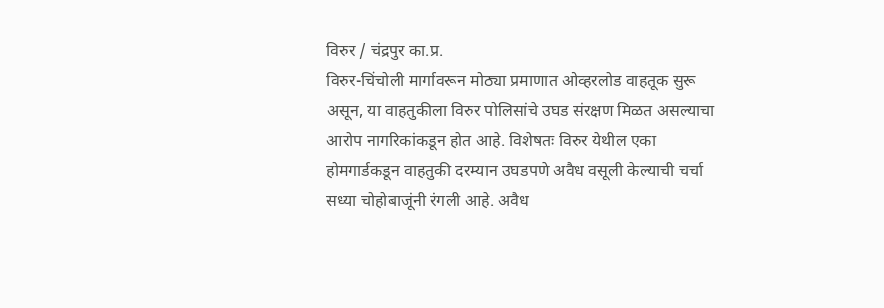विरुर / चंद्रपुर का.प्र.
विरुर-चिंचोली मार्गावरून मोठ्या प्रमाणात ओव्हरलोड वाहतूक सुरू असून, या वाहतुकीला विरुर पोलिसांचे उघड संरक्षण मिळत असल्याचा आरोप नागरिकांकडून होत आहे. विशेषतः विरुर येथील एका होमगार्डकडून वाहतुकी दरम्यान उघडपणे अवैध वसूली केल्याची चर्चा सध्या चोहोबाजूंनी रंगली आहे. अवैध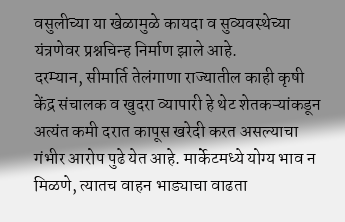वसुलीच्या या खेळामुळे कायदा व सुव्यवस्थेच्या यंत्रणेवर प्रश्नचिन्ह निर्माण झाले आहे.
दरम्यान, सीमार्ति तेलंगाणा राज्यातील काही कृषी केंद्र संचालक व खुदरा व्यापारी हे थेट शेतकऱ्यांकडून अत्यंत कमी दरात कापूस खरेदी करत असल्याचा गंभीर आरोप पुढे येत आहे. मार्केटमध्ये योग्य भाव न मिळणे, त्यातच वाहन भाड्याचा वाढता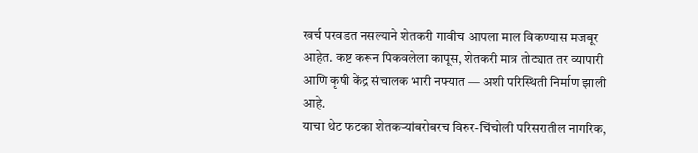खर्च परवडत नसल्याने शेतकरी गावीच आपला माल विकण्यास मजबूर आहेत. कष्ट करून पिकवलेला कापूस, शेतकरी मात्र तोट्यात तर व्यापारी आणि कृषी केंद्र संचालक भारी नफ्यात — अशी परिस्थिती निर्माण झाली आहे.
याचा थेट फटका शेतकऱ्यांबरोबरच विरुर-चिंचोली परिसरातील नागरिक,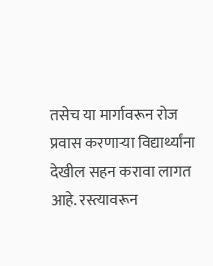तसेच या मार्गावरून रोज प्रवास करणाऱ्या विद्यार्थ्यांना देखील सहन करावा लागत आहे. रस्त्यावरून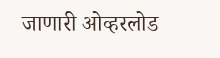जाणारी ओव्हरलोड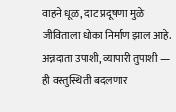वाहने धूळ, दाट प्रदूषणा मुळे जीविताला धोका निर्माण झाल आहे.
अन्नदाता उपाशी, व्यापारी तुपाशी — ही वस्तुस्थिती बदलणार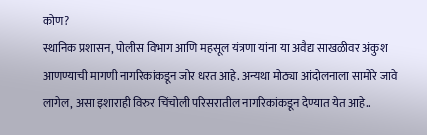कोण?
स्थानिक प्रशासन, पोलीस विभाग आणि महसूल यंत्रणा यांना या अवैद्य साखळीवर अंकुश आणण्याची मागणी नागरिकांकडून जोर धरत आहे. अन्यथा मोठ्या आंदोलनाला सामोरे जावे लागेल, असा इशाराही विरुर चिंचोली परिसरातील नागरिकांकडून देण्यात येत आहे..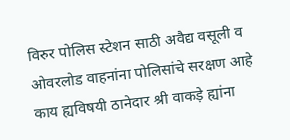विरुर पोलिस स्टेशन साठी अवैद्य वसूली व ओवरलोड वाहनांना पोलिसांचे सरक्षण आहे काय ह्यविषयी ठानेदार श्री वाकड़े ह्यांना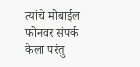त्यांचे मोबाईल फोनवर संपर्क केला परंतु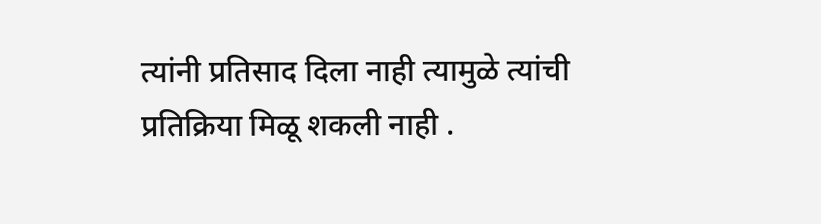त्यांनी प्रतिसाद दिला नाही त्यामुळे त्यांची प्रतिक्रिया मिळू शकली नाही .